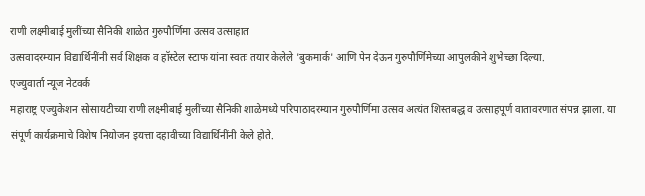राणी लक्ष्मीबाई मुलींच्या सैनिकी शाळेत गुरुपौर्णिमा उत्सव उत्साहात
उत्सवादरम्यान विद्यार्थिनींनी सर्व शिक्षक व हॉस्टेल स्टाफ यांना स्वतः तयार केलेले 'बुकमार्क' आणि पेन देऊन गुरुपौर्णिमेच्या आपुलकीने शुभेच्छा दिल्या.
एज्युवार्ता न्यूज नेटवर्क
महाराष्ट्र एज्युकेशन सोसायटीच्या राणी लक्ष्मीबाई मुलींच्या सैनिकी शाळेमध्ये परिपाठादरम्यान गुरुपौर्णिमा उत्सव अत्यंत शिस्तबद्ध व उत्साहपूर्ण वातावरणात संपन्न झाला. या संपूर्ण कार्यक्रमाचे विशेष नियोजन इयत्ता दहावीच्या विद्यार्थिनींनी केले होते.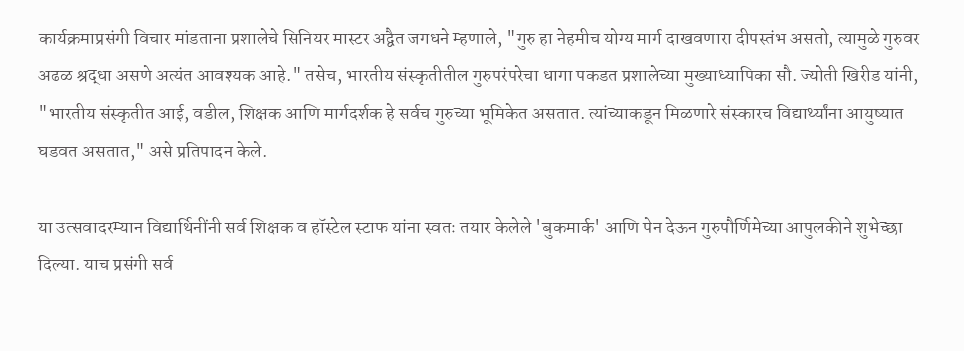कार्यक्रमाप्रसंगी विचार मांडताना प्रशालेचे सिनियर मास्टर अद्वैत जगधने म्हणाले, "गुरु हा नेहमीच योग्य मार्ग दाखवणारा दीपस्तंभ असतो, त्यामुळे गुरुवर अढळ श्रद्धा असणे अत्यंत आवश्यक आहे." तसेच, भारतीय संस्कृतीतील गुरुपरंपरेचा धागा पकडत प्रशालेच्या मुख्याध्यापिका सौ. ज्योती खिरीड यांनी, "भारतीय संस्कृतीत आई, वडील, शिक्षक आणि मार्गदर्शक हे सर्वच गुरुच्या भूमिकेत असतात. त्यांच्याकडून मिळणारे संस्कारच विद्यार्थ्यांना आयुष्यात घडवत असतात," असे प्रतिपादन केले.

या उत्सवादरम्यान विद्यार्थिनींनी सर्व शिक्षक व हॉस्टेल स्टाफ यांना स्वतः तयार केलेले 'बुकमार्क' आणि पेन देऊन गुरुपौर्णिमेच्या आपुलकीने शुभेच्छा दिल्या. याच प्रसंगी सर्व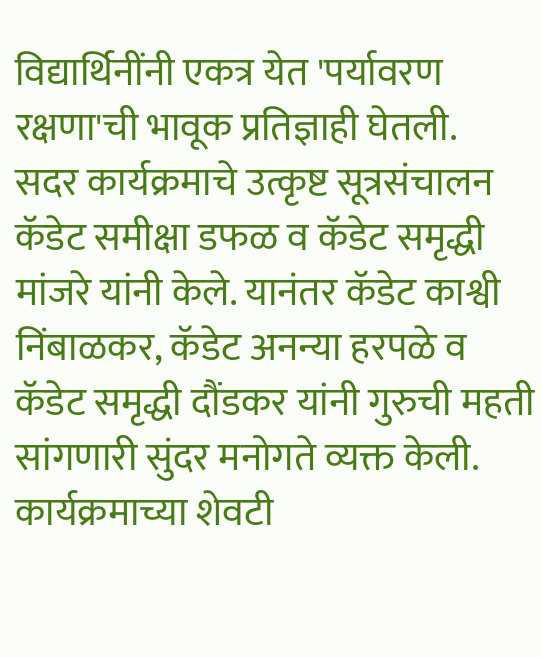विद्यार्थिनींनी एकत्र येत 'पर्यावरण रक्षणा'ची भावूक प्रतिज्ञाही घेतली.
सदर कार्यक्रमाचे उत्कृष्ट सूत्रसंचालन कॅडेट समीक्षा डफळ व कॅडेट समृद्धी मांजरे यांनी केले. यानंतर कॅडेट काश्वी निंबाळकर, कॅडेट अनन्या हरपळे व कॅडेट समृद्धी दौंडकर यांनी गुरुची महती सांगणारी सुंदर मनोगते व्यक्त केली. कार्यक्रमाच्या शेवटी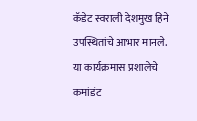कॅडेट स्वराली देशमुख हिने उपस्थितांचे आभार मानले. या कार्यक्रमास प्रशालेचे कमांडंट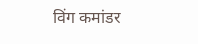विंग कमांडर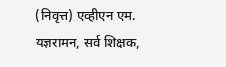(निवृत्त) एव्हीएन एम. यज्ञरामन, सर्व शिक्षक,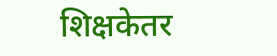शिक्षकेतर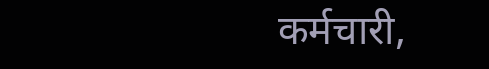कर्मचारी,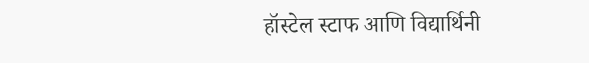हॉस्टेल स्टाफ आणि विद्यार्थिनी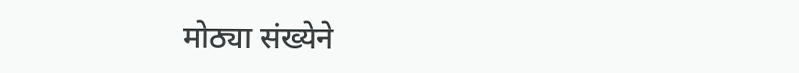मोठ्या संख्येने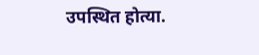उपस्थित होत्या.